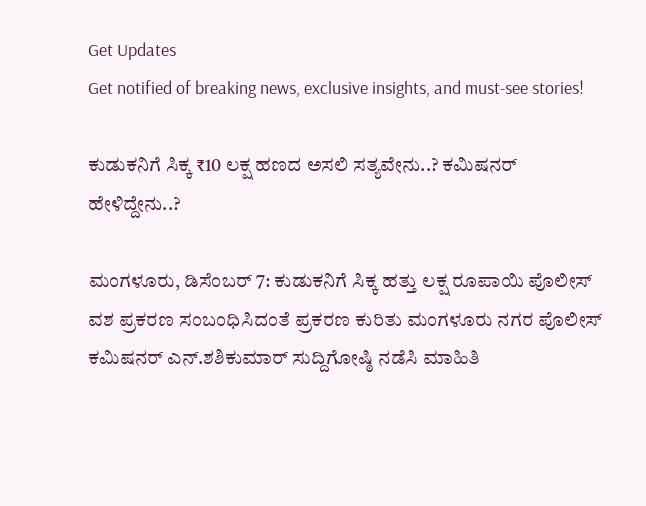Get Updates
Get notified of breaking news, exclusive insights, and must-see stories!

ಕುಡುಕನಿಗೆ ಸಿಕ್ಕ ₹10 ಲಕ್ಷ ಹಣದ ಅಸಲಿ ಸತ್ಯವೇನು..? ಕಮಿಷನರ್‌ ಹೇಳಿದ್ದೇನು..?

ಮಂಗಳೂರು, ಡಿಸೆಂಬರ್‌ 7: ಕುಡುಕನಿಗೆ ಸಿಕ್ಕ ಹತ್ತು ಲಕ್ಷ ರೂಪಾಯಿ ಪೊಲೀಸ್ ವಶ ಪ್ರಕರಣ ಸಂಬಂಧಿಸಿದಂತೆ ಪ್ರಕರಣ ಕುರಿತು ಮಂಗಳೂರು ನಗರ ಪೊಲೀಸ್ ಕಮಿಷನರ್‌ ಎನ್.ಶಶಿಕುಮಾರ್ ಸುದ್ದಿಗೋಷ್ಠಿ ನಡೆಸಿ ಮಾಹಿತಿ‌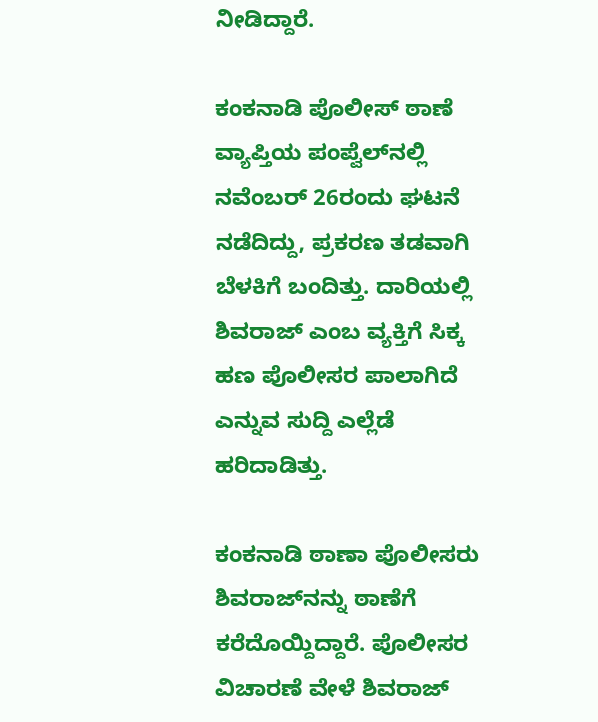ನೀಡಿದ್ದಾರೆ.

ಕಂಕನಾಡಿ ಪೊಲೀಸ್ ಠಾಣೆ ವ್ಯಾಪ್ತಿಯ ಪಂಪ್ವೆಲ್‌ನಲ್ಲಿ ನವೆಂಬರ್‌ 26ರಂದು ಘಟನೆ ನಡೆದಿದ್ದು, ಪ್ರಕರಣ ತಡವಾಗಿ ಬೆಳಕಿಗೆ ಬಂದಿತ್ತು. ದಾರಿಯಲ್ಲಿ ಶಿವರಾಜ್‌ ಎಂಬ ವ್ಯಕ್ತಿಗೆ ಸಿಕ್ಕ ಹಣ ಪೊಲೀಸರ ಪಾಲಾಗಿದೆ ಎನ್ನುವ ಸುದ್ದಿ ಎಲ್ಲೆಡೆ ಹರಿದಾಡಿತ್ತು.

ಕಂಕನಾಡಿ ಠಾಣಾ ಪೊಲೀಸರು ಶಿವರಾಜ್‌ನನ್ನು ಠಾಣೆಗೆ ಕರೆದೊಯ್ದಿದ್ದಾರೆ. ಪೊಲೀಸರ ವಿಚಾರಣೆ ವೇಳೆ ಶಿವರಾಜ್‌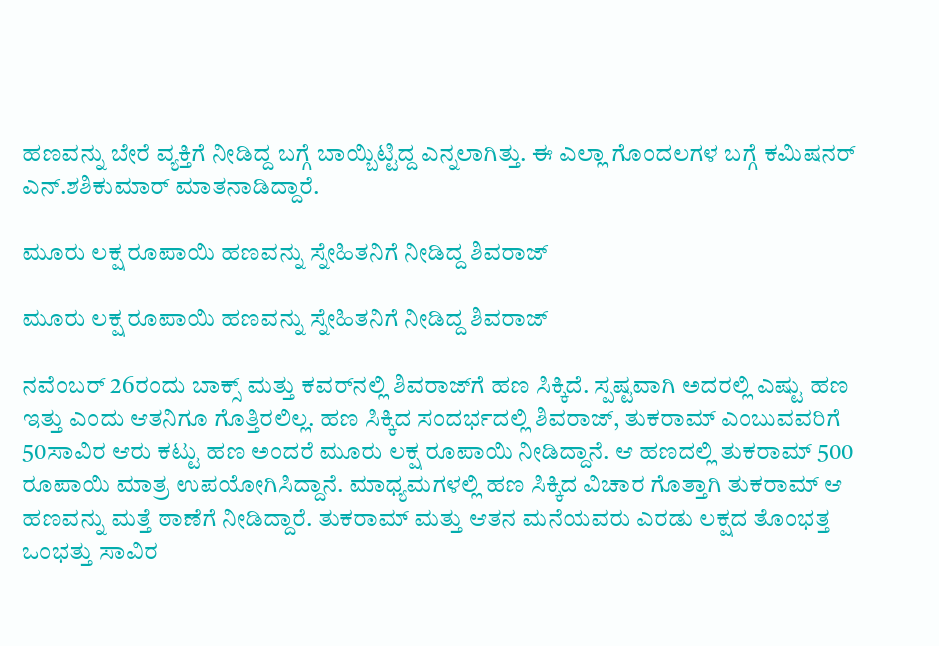ಹಣವನ್ನು ಬೇರೆ ವ್ಯಕ್ತಿಗೆ ನೀಡಿದ್ದ ಬಗ್ಗೆ ಬಾಯ್ಬಿಟ್ಟಿದ್ದ ಎನ್ನಲಾಗಿತ್ತು. ಈ ಎಲ್ಲಾ ಗೊಂದಲಗಳ ಬಗ್ಗೆ ಕಮಿಷನರ್‌ ಎನ್.ಶಶಿಕುಮಾರ್ ಮಾತನಾಡಿದ್ದಾರೆ.

ಮೂರು ಲಕ್ಷ ರೂಪಾಯಿ ಹಣವನ್ನು ಸ್ನೇಹಿತನಿಗೆ ನೀಡಿದ್ದ ಶಿವರಾಜ್‌

ಮೂರು ಲಕ್ಷ ರೂಪಾಯಿ ಹಣವನ್ನು ಸ್ನೇಹಿತನಿಗೆ ನೀಡಿದ್ದ ಶಿವರಾಜ್‌

ನವೆಂಬರ್‌ 26ರಂದು ಬಾಕ್ಸ್ ಮತ್ತು ಕವರ್‌ನಲ್ಲಿ ಶಿವರಾಜ್‌ಗೆ ಹಣ ಸಿಕ್ಕಿದೆ. ಸ್ಪಷ್ಟವಾಗಿ ಅದರಲ್ಲಿ ಎಷ್ಟು ಹಣ ಇತ್ತು ಎಂದು ಆತನಿಗೂ ಗೊತ್ತಿರಲಿಲ್ಲ. ಹಣ ಸಿಕ್ಕಿದ ಸಂದರ್ಭದಲ್ಲಿ ಶಿವರಾಜ್, ತುಕರಾಮ್ ಎಂಬುವವರಿಗೆ 50ಸಾವಿರ ಆರು ಕಟ್ಟು ಹಣ ಅಂದರೆ ಮೂರು ಲಕ್ಷ ರೂಪಾಯಿ ನೀಡಿದ್ದಾನೆ. ಆ ಹಣದಲ್ಲಿ ತುಕರಾಮ್‌ 500 ರೂಪಾಯಿ ಮಾತ್ರ ಉಪಯೋಗಿಸಿದ್ದಾನೆ. ಮಾಧ್ಯಮಗಳಲ್ಲಿ ಹಣ ಸಿಕ್ಕಿದ ವಿಚಾರ ಗೊತ್ತಾಗಿ ತುಕರಾಮ್ ಆ ಹಣವನ್ನು ಮತ್ತೆ ಠಾಣೆಗೆ ನೀಡಿದ್ದಾರೆ. ತುಕರಾಮ್ ಮತ್ತು ಆತನ ಮನೆಯವರು ಎರಡು ಲಕ್ಷದ ತೊಂಭತ್ತ ಒಂಭತ್ತು ಸಾವಿರ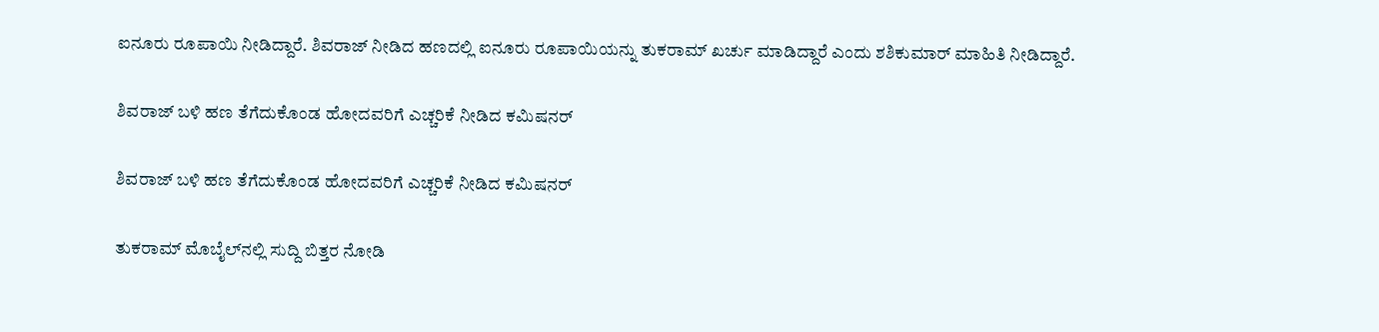ಐನೂರು ರೂಪಾಯಿ ನೀಡಿದ್ದಾರೆ. ಶಿವರಾಜ್ ನೀಡಿದ ಹಣದಲ್ಲಿ ಐನೂರು ರೂಪಾಯಿಯನ್ನು ತುಕರಾಮ್ ಖರ್ಚು ಮಾಡಿದ್ದಾರೆ ಎಂದು ಶಶಿಕುಮಾರ್‌ ಮಾಹಿತಿ ನೀಡಿದ್ದಾರೆ.

ಶಿವರಾಜ್ ಬಳಿ ಹಣ ತೆಗೆದುಕೊಂಡ ಹೋದವರಿಗೆ ಎಚ್ಚರಿಕೆ ನೀಡಿದ ಕಮಿಷನರ್‌

ಶಿವರಾಜ್ ಬಳಿ ಹಣ ತೆಗೆದುಕೊಂಡ ಹೋದವರಿಗೆ ಎಚ್ಚರಿಕೆ ನೀಡಿದ ಕಮಿಷನರ್‌

ತುಕರಾಮ್ ಮೊಬೈಲ್‌ನಲ್ಲಿ ಸುದ್ದಿ ಬಿತ್ತರ ನೋಡಿ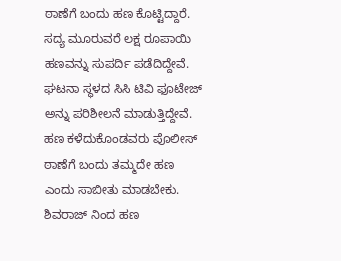ಠಾಣೆಗೆ ಬಂದು ಹಣ ಕೊಟ್ಟಿದ್ದಾರೆ. ಸದ್ಯ ಮೂರುವರೆ ಲಕ್ಷ ರೂಪಾಯಿ ಹಣವನ್ನು ಸುಪರ್ದಿ ಪಡೆದಿದ್ದೇವೆ. ಘಟನಾ ಸ್ಥಳದ ಸಿಸಿ ಟಿವಿ ಫೂಟೇಜ್‌ ಅನ್ನು ಪರಿಶೀಲನೆ ಮಾಡುತ್ತಿದ್ದೇವೆ. ಹಣ ಕಳೆದುಕೊಂಡವರು ಪೊಲೀಸ್ ಠಾಣೆಗೆ ಬಂದು ತಮ್ಮದೇ ಹಣ ಎಂದು ಸಾಬೀತು ಮಾಡಬೇಕು. ಶಿವರಾಜ್ ನಿಂದ ಹಣ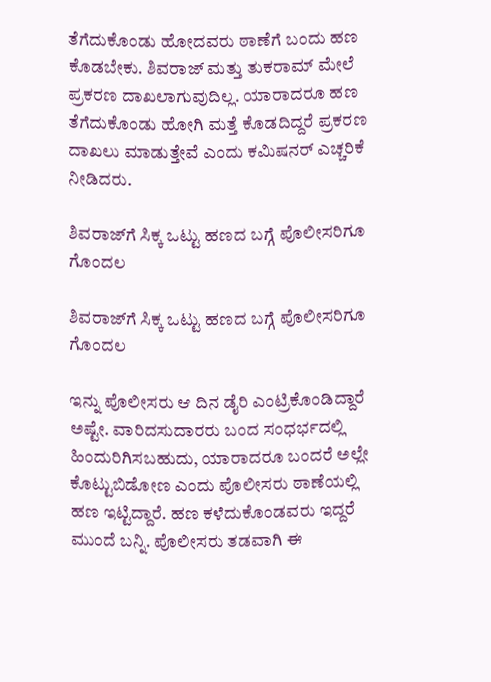ತೆಗೆದುಕೊಂಡು ಹೋದವರು ಠಾಣೆಗೆ ಬಂದು ಹಣ ಕೊಡಬೇಕು. ಶಿವರಾಜ್ ಮತ್ತು ತುಕರಾಮ್ ಮೇಲೆ ಪ್ರಕರಣ ದಾಖಲಾಗುವುದಿಲ್ಲ. ಯಾರಾದರೂ ಹಣ ತೆಗೆದುಕೊಂಡು ಹೋಗಿ ಮತ್ತೆ ಕೊಡದಿದ್ದರೆ ಪ್ರಕರಣ ದಾಖಲು ಮಾಡುತ್ತೇವೆ ಎಂದು ಕಮಿಷನರ್‌ ಎಚ್ಚರಿಕೆ ನೀಡಿದರು.

ಶಿವರಾಜ್‌ಗೆ ಸಿಕ್ಕ ಒಟ್ಟು ಹಣದ ಬಗ್ಗೆ ಪೊಲೀಸರಿಗೂ ಗೊಂದಲ

ಶಿವರಾಜ್‌ಗೆ ಸಿಕ್ಕ ಒಟ್ಟು ಹಣದ ಬಗ್ಗೆ ಪೊಲೀಸರಿಗೂ ಗೊಂದಲ

ಇನ್ನು ಪೊಲೀಸರು ಆ ದಿನ ಡೈರಿ ಎಂಟ್ರಿಕೊಂಡಿದ್ದಾರೆ ಅಷ್ಟೇ. ವಾರಿದಸುದಾರರು ಬಂದ ಸಂಧರ್ಭದಲ್ಲಿ ಹಿಂದುರಿಗಿಸಬಹುದು, ಯಾರಾದರೂ ಬಂದರೆ ಅಲ್ಲೇ ಕೊಟ್ಟುಬಿಡೋಣ ಎಂದು ಪೊಲೀಸರು ಠಾಣೆಯಲ್ಲಿ ಹಣ ಇಟ್ಟಿದ್ದಾರೆ. ಹಣ ಕಳೆದುಕೊಂಡವರು ಇದ್ದರೆ ಮುಂದೆ ಬನ್ನಿ. ಪೊಲೀಸರು ತಡವಾಗಿ ಈ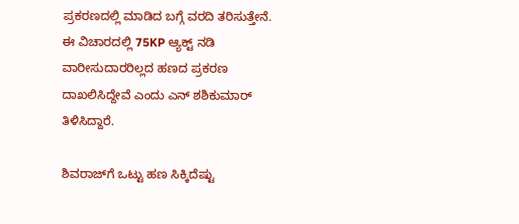ಪ್ರಕರಣದಲ್ಲಿ ಮಾಡಿದ ಬಗ್ಗೆ ವರದಿ ತರಿಸುತ್ತೇನೆ. ಈ ವಿಚಾರದಲ್ಲಿ 75KP ಆ್ಯಕ್ಟ್‌ ನಡಿ ವಾರೀಸುದಾರರಿಲ್ಲದ ಹಣದ ಪ್ರಕರಣ ದಾಖಲಿಸಿದ್ದೇವೆ ಎಂದು ಎನ್ ಶಶಿಕುಮಾರ್ ತಿಳಿಸಿದ್ದಾರೆ.

ಶಿವರಾಜ್‌ಗೆ ಒಟ್ಟು ಹಣ ಸಿಕ್ಕಿದೆಷ್ಟು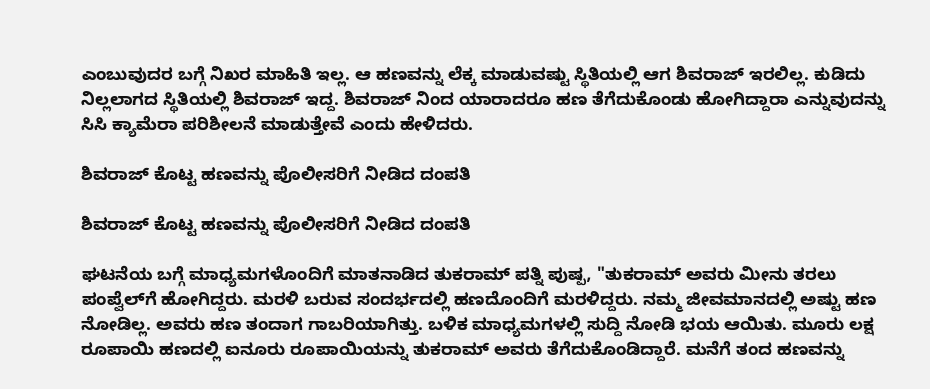ಎಂಬುವುದರ ಬಗ್ಗೆ ನಿಖರ ಮಾಹಿತಿ ಇಲ್ಲ. ಆ ಹಣವನ್ನು ಲೆಕ್ಕ ಮಾಡುವಷ್ಟು ಸ್ಥಿತಿಯಲ್ಲಿ ಆಗ ಶಿವರಾಜ್ ಇರಲಿಲ್ಲ. ಕುಡಿದು ನಿಲ್ಲಲಾಗದ ಸ್ಥಿತಿಯಲ್ಲಿ ಶಿವರಾಜ್ ಇದ್ದ. ಶಿವರಾಜ್ ನಿಂದ ಯಾರಾದರೂ ಹಣ ತೆಗೆದುಕೊಂಡು ಹೋಗಿದ್ದಾರಾ ಎನ್ನುವುದನ್ನು ಸಿಸಿ ಕ್ಯಾಮೆರಾ ಪರಿಶೀಲನೆ ಮಾಡುತ್ತೇವೆ ಎಂದು ಹೇಳಿದರು.

ಶಿವರಾಜ್‌ ಕೊಟ್ಟ ಹಣವನ್ನು ಪೊಲೀಸರಿಗೆ ನೀಡಿದ ದಂಪತಿ

ಶಿವರಾಜ್‌ ಕೊಟ್ಟ ಹಣವನ್ನು ಪೊಲೀಸರಿಗೆ ನೀಡಿದ ದಂಪತಿ

ಘಟನೆಯ ಬಗ್ಗೆ ಮಾಧ್ಯಮಗಳೊಂದಿಗೆ ಮಾತನಾಡಿದ ತುಕರಾಮ್ ಪತ್ನಿ ಪುಷ್ಪ, "ತುಕರಾಮ್ ಅವರು ಮೀನು ತರಲು ಪಂಪ್ವೆಲ್‌ಗೆ ಹೋಗಿದ್ದರು. ಮರಳಿ ಬರುವ ಸಂದರ್ಭದಲ್ಲಿ ಹಣದೊಂದಿಗೆ ಮರಳಿದ್ದರು. ನಮ್ಮ‌ ಜೀವಮಾನದಲ್ಲಿ ಅಷ್ಟು ಹಣ ನೋಡಿಲ್ಲ. ಅವರು ಹಣ ತಂದಾಗ ಗಾಬರಿಯಾಗಿತ್ತು. ಬಳಿಕ ಮಾಧ್ಯಮಗಳಲ್ಲಿ ಸುದ್ದಿ ನೋಡಿ ಭಯ ಆಯಿತು‌. ಮೂರು ಲಕ್ಷ ರೂಪಾಯಿ ಹಣದಲ್ಲಿ ಐನೂರು ರೂಪಾಯಿಯನ್ನು ತುಕರಾಮ್ ಅವರು ತೆಗೆದುಕೊಂಡಿದ್ದಾರೆ. ಮನೆಗೆ ತಂದ ಹಣವನ್ನು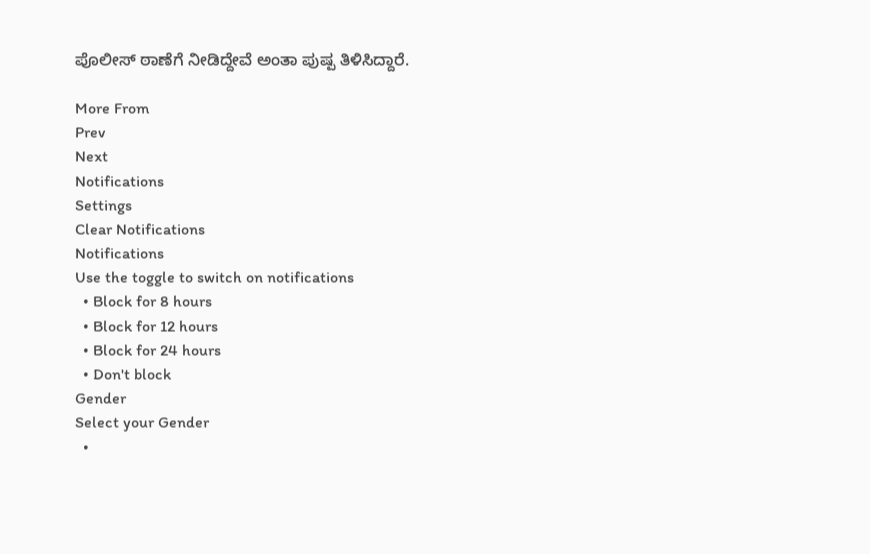ಪೊಲೀಸ್ ಠಾಣೆಗೆ ನೀಡಿದ್ದೇವೆ ಅಂತಾ ಪುಷ್ಪ ತಿಳಿಸಿದ್ದಾರೆ.

More From
Prev
Next
Notifications
Settings
Clear Notifications
Notifications
Use the toggle to switch on notifications
  • Block for 8 hours
  • Block for 12 hours
  • Block for 24 hours
  • Don't block
Gender
Select your Gender
  •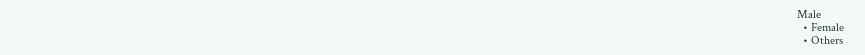Male
  • Female
  • Others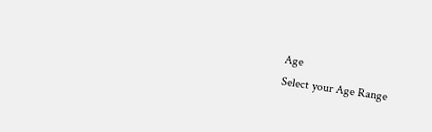Age
Select your Age Range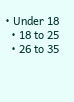• Under 18
  • 18 to 25
  • 26 to 35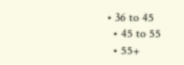• 36 to 45
  • 45 to 55
  • 55+